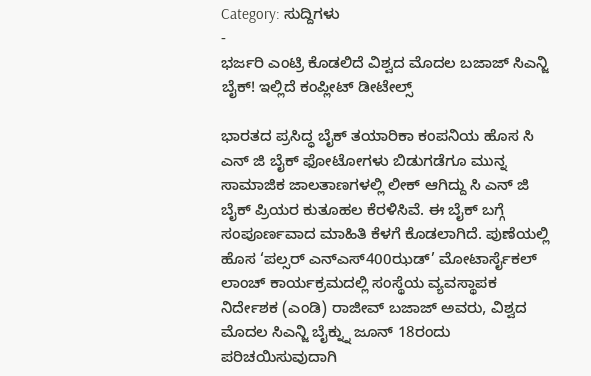Category: ಸುದ್ದಿಗಳು
-
ಭರ್ಜರಿ ಎಂಟ್ರಿ ಕೊಡಲಿದೆ ವಿಶ್ವದ ಮೊದಲ ಬಜಾಜ್ ಸಿಎನ್ಜಿ ಬೈಕ್! ಇಲ್ಲಿದೆ ಕಂಪ್ಲೀಟ್ ಡೀಟೇಲ್ಸ್

ಭಾರತದ ಪ್ರಸಿದ್ಧ ಬೈಕ್ ತಯಾರಿಕಾ ಕಂಪನಿಯ ಹೊಸ ಸಿ ಎನ್ ಜಿ ಬೈಕ್ ಫೋಟೋಗಳು ಬಿಡುಗಡೆಗೂ ಮುನ್ನ ಸಾಮಾಜಿಕ ಜಾಲತಾಣಗಳಲ್ಲಿ ಲೀಕ್ ಆಗಿದ್ದು ಸಿ ಎನ್ ಜಿ ಬೈಕ್ ಪ್ರಿಯರ ಕುತೂಹಲ ಕೆರಳಿಸಿವೆ. ಈ ಬೈಕ್ ಬಗ್ಗೆ ಸಂಪೂರ್ಣವಾದ ಮಾಹಿತಿ ಕೆಳಗೆ ಕೊಡಲಾಗಿದೆ. ಪುಣೆಯಲ್ಲಿ ಹೊಸ ‘ಪಲ್ಸರ್ ಎನ್ಎಸ್400ಝಡ್’ ಮೋಟಾರ್ಸೈಕಲ್ ಲಾಂಚ್ ಕಾರ್ಯಕ್ರಮದಲ್ಲಿ ಸಂಸ್ಥೆಯ ವ್ಯವಸ್ಥಾಪಕ ನಿರ್ದೇಶಕ (ಎಂಡಿ) ರಾಜೀವ್ ಬಜಾಜ್ ಅವರು, ವಿಶ್ವದ ಮೊದಲ ಸಿಎನ್ಜಿ ಬೈಕ್ನ್ನು ಜೂನ್ 18ರಂದು ಪರಿಚಯಿಸುವುದಾಗಿ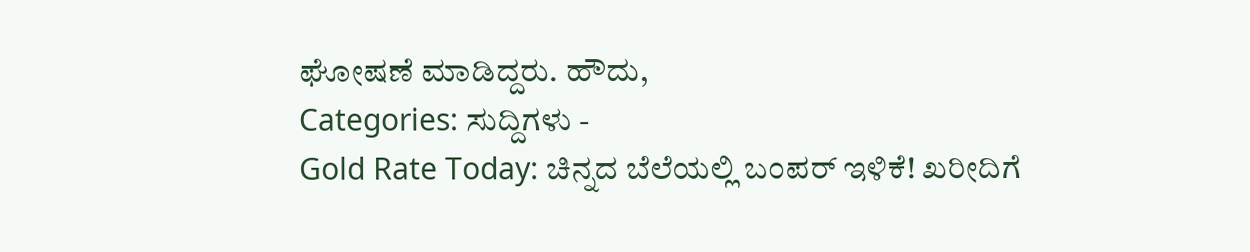ಘೋಷಣೆ ಮಾಡಿದ್ದರು. ಹೌದು,
Categories: ಸುದ್ದಿಗಳು -
Gold Rate Today: ಚಿನ್ನದ ಬೆಲೆಯಲ್ಲಿ ಬಂಪರ್ ಇಳಿಕೆ! ಖರೀದಿಗೆ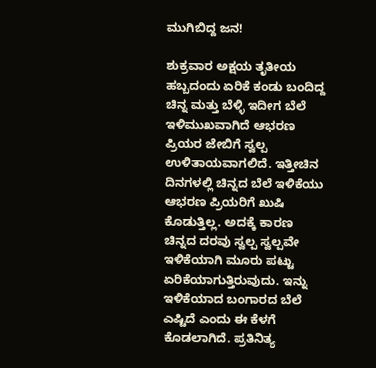ಮುಗಿಬಿದ್ದ ಜನ!

ಶುಕ್ರವಾರ ಅಕ್ಷಯ ತೃತೀಯ ಹಬ್ಬದಂದು ಏರಿಕೆ ಕಂಡು ಬಂದಿದ್ದ ಚಿನ್ನ ಮತ್ತು ಬೆಳ್ಳಿ ಇದೀಗ ಬೆಲೆ ಇಳಿಮುಖವಾಗಿದೆ ಆಭರಣ ಪ್ರಿಯರ ಜೇಬಿಗೆ ಸ್ವಲ್ಪ ಉಳಿತಾಯವಾಗಲಿದೆ. ಇತ್ತೀಚಿನ ದಿನಗಳಲ್ಲಿ ಚಿನ್ನದ ಬೆಲೆ ಇಳಿಕೆಯು ಆಭರಣ ಪ್ರಿಯರಿಗೆ ಖುಷಿ ಕೊಡುತ್ತಿಲ್ಲ. ಅದಕ್ಕೆ ಕಾರಣ ಚಿನ್ನದ ದರವು ಸ್ವಲ್ಪ ಸ್ವಲ್ಪವೇ ಇಳಿಕೆಯಾಗಿ ಮೂರು ಪಟ್ಟು ಏರಿಕೆಯಾಗುತ್ತಿರುವುದು. ಇನ್ನು ಇಳಿಕೆಯಾದ ಬಂಗಾರದ ಬೆಲೆ ಎಷ್ಟಿದೆ ಎಂದು ಈ ಕೆಳಗೆ ಕೊಡಲಾಗಿದೆ. ಪ್ರತಿನಿತ್ಯ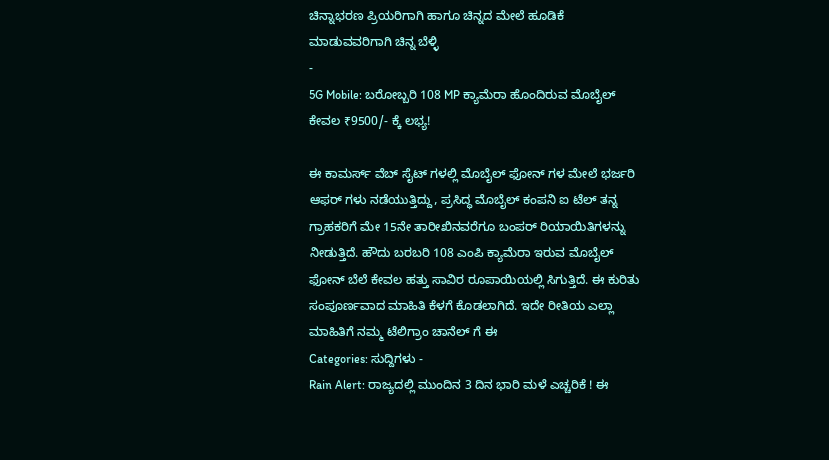ಚಿನ್ನಾಭರಣ ಪ್ರಿಯರಿಗಾಗಿ ಹಾಗೂ ಚಿನ್ನದ ಮೇಲೆ ಹೂಡಿಕೆ ಮಾಡುವವರಿಗಾಗಿ ಚಿನ್ನ ಬೆಳ್ಳಿ
-
5G Mobile: ಬರೋಬ್ಬರಿ 108 MP ಕ್ಯಾಮೆರಾ ಹೊಂದಿರುವ ಮೊಬೈಲ್ ಕೇವಲ ₹9500/- ಕ್ಕೆ ಲಭ್ಯ!

ಈ ಕಾಮರ್ಸ್ ವೆಬ್ ಸೈಟ್ ಗಳಲ್ಲಿ ಮೊಬೈಲ್ ಫೋನ್ ಗಳ ಮೇಲೆ ಭರ್ಜರಿ ಆಫರ್ ಗಳು ನಡೆಯುತ್ತಿದ್ದು, ಪ್ರಸಿದ್ಧ ಮೊಬೈಲ್ ಕಂಪನಿ ಐ ಟೆಲ್ ತನ್ನ ಗ್ರಾಹಕರಿಗೆ ಮೇ 15ನೇ ತಾರೀಖಿನವರೆಗೂ ಬಂಪರ್ ರಿಯಾಯಿತಿಗಳನ್ನು ನೀಡುತ್ತಿದೆ. ಹೌದು ಬರಬರಿ 108 ಎಂಪಿ ಕ್ಯಾಮೆರಾ ಇರುವ ಮೊಬೈಲ್ ಫೋನ್ ಬೆಲೆ ಕೇವಲ ಹತ್ತು ಸಾವಿರ ರೂಪಾಯಿಯಲ್ಲಿ ಸಿಗುತ್ತಿದೆ. ಈ ಕುರಿತು ಸಂಪೂರ್ಣವಾದ ಮಾಹಿತಿ ಕೆಳಗೆ ಕೊಡಲಾಗಿದೆ. ಇದೇ ರೀತಿಯ ಎಲ್ಲಾ ಮಾಹಿತಿಗೆ ನಮ್ಮ ಟೆಲಿಗ್ರಾಂ ಚಾನೆಲ್ ಗೆ ಈ
Categories: ಸುದ್ದಿಗಳು -
Rain Alert: ರಾಜ್ಯದಲ್ಲಿ ಮುಂದಿನ 3 ದಿನ ಭಾರಿ ಮಳೆ ಎಚ್ಚರಿಕೆ ! ಈ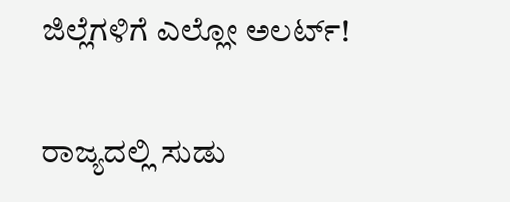ಜಿಲ್ಲೆಗಳಿಗೆ ಎಲ್ಲೋ ಅಲರ್ಟ್!

ರಾಜ್ಯದಲ್ಲಿ ಸುಡು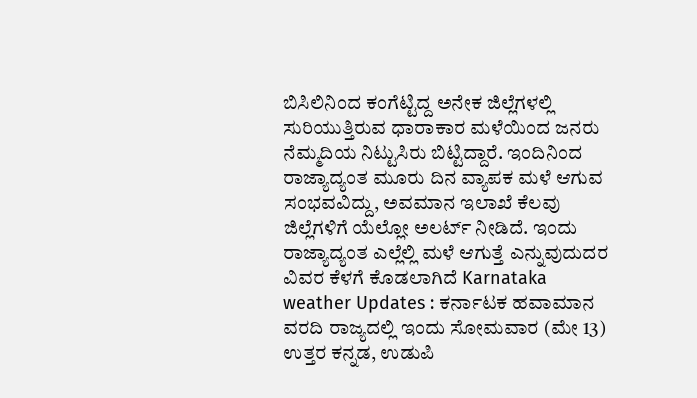ಬಿಸಿಲಿನಿಂದ ಕಂಗೆಟ್ಟಿದ್ದ ಅನೇಕ ಜಿಲ್ಲೆಗಳಲ್ಲಿ ಸುರಿಯುತ್ತಿರುವ ಧಾರಾಕಾರ ಮಳೆಯಿಂದ ಜನರು ನೆಮ್ಮದಿಯ ನಿಟ್ಟುಸಿರು ಬಿಟ್ಟಿದ್ದಾರೆ. ಇಂದಿನಿಂದ ರಾಜ್ಯಾದ್ಯಂತ ಮೂರು ದಿನ ವ್ಯಾಪಕ ಮಳೆ ಆಗುವ ಸಂಭವವಿದ್ದು, ಅವಮಾನ ಇಲಾಖೆ ಕೆಲವು ಜಿಲ್ಲೆಗಳಿಗೆ ಯೆಲ್ಲೋ ಅಲರ್ಟ್ ನೀಡಿದೆ. ಇಂದು ರಾಜ್ಯಾದ್ಯಂತ ಎಲ್ಲೆಲ್ಲಿ ಮಳೆ ಆಗುತ್ತೆ ಎನ್ನುವುದುದರ ವಿವರ ಕೆಳಗೆ ಕೊಡಲಾಗಿದೆ Karnataka weather Updates : ಕರ್ನಾಟಕ ಹವಾಮಾನ ವರದಿ ರಾಜ್ಯದಲ್ಲಿ ಇಂದು ಸೋಮವಾರ (ಮೇ 13) ಉತ್ತರ ಕನ್ನಡ, ಉಡುಪಿ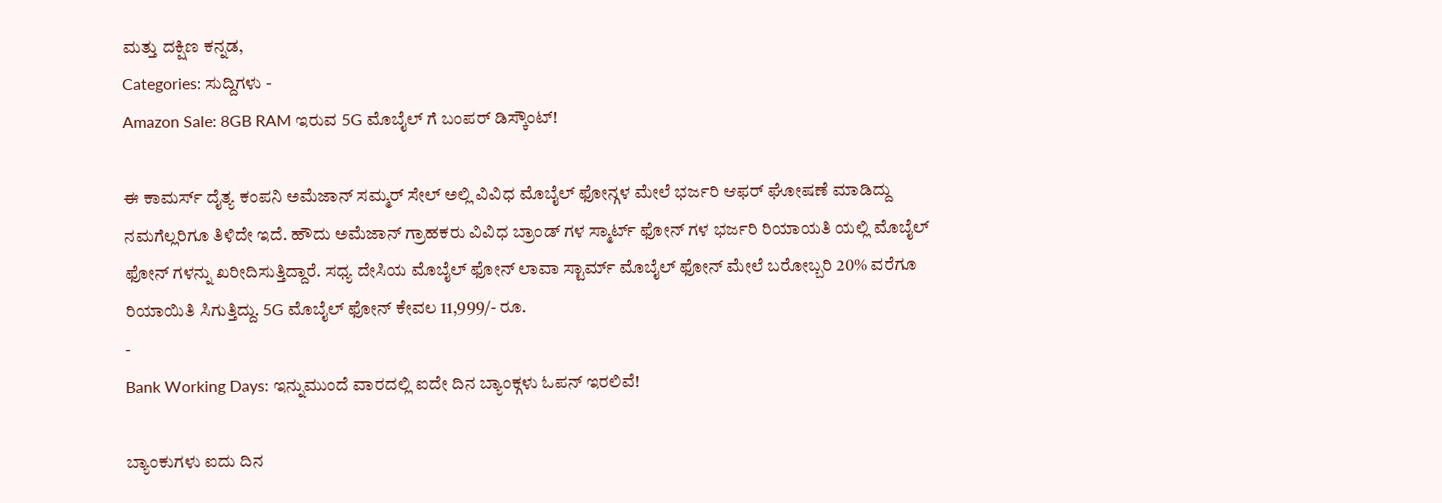ಮತ್ತು ದಕ್ಷಿಣ ಕನ್ನಡ,
Categories: ಸುದ್ದಿಗಳು -
Amazon Sale: 8GB RAM ಇರುವ 5G ಮೊಬೈಲ್ ಗೆ ಬಂಪರ್ ಡಿಸ್ಕೌಂಟ್!

ಈ ಕಾಮರ್ಸ್ ದೈತ್ಯ ಕಂಪನಿ ಅಮೆಜಾನ್ ಸಮ್ಮರ್ ಸೇಲ್ ಅಲ್ಲಿ ವಿವಿಧ ಮೊಬೈಲ್ ಫೋನ್ಗಳ ಮೇಲೆ ಭರ್ಜರಿ ಆಫರ್ ಘೋಷಣೆ ಮಾಡಿದ್ದು ನಮಗೆಲ್ಲರಿಗೂ ತಿಳಿದೇ ಇದೆ. ಹೌದು ಅಮೆಜಾನ್ ಗ್ರಾಹಕರು ವಿವಿಧ ಬ್ರಾಂಡ್ ಗಳ ಸ್ಮಾರ್ಟ್ ಫೋನ್ ಗಳ ಭರ್ಜರಿ ರಿಯಾಯತಿ ಯಲ್ಲಿ ಮೊಬೈಲ್ ಫೋನ್ ಗಳನ್ನು ಖರೀದಿಸುತ್ತಿದ್ದಾರೆ. ಸಧ್ಯ ದೇಸಿಯ ಮೊಬೈಲ್ ಫೋನ್ ಲಾವಾ ಸ್ಟಾರ್ಮ್ ಮೊಬೈಲ್ ಫೋನ್ ಮೇಲೆ ಬರೋಬ್ಬರಿ 20% ವರೆಗೂ ರಿಯಾಯಿತಿ ಸಿಗುತ್ತಿದ್ದು. 5G ಮೊಬೈಲ್ ಫೋನ್ ಕೇವಲ 11,999/- ರೂ.
-
Bank Working Days: ಇನ್ನುಮುಂದೆ ವಾರದಲ್ಲಿ ಐದೇ ದಿನ ಬ್ಯಾಂಕ್ಗಳು ಓಪನ್ ಇರಲಿವೆ!

ಬ್ಯಾಂಕುಗಳು ಐದು ದಿನ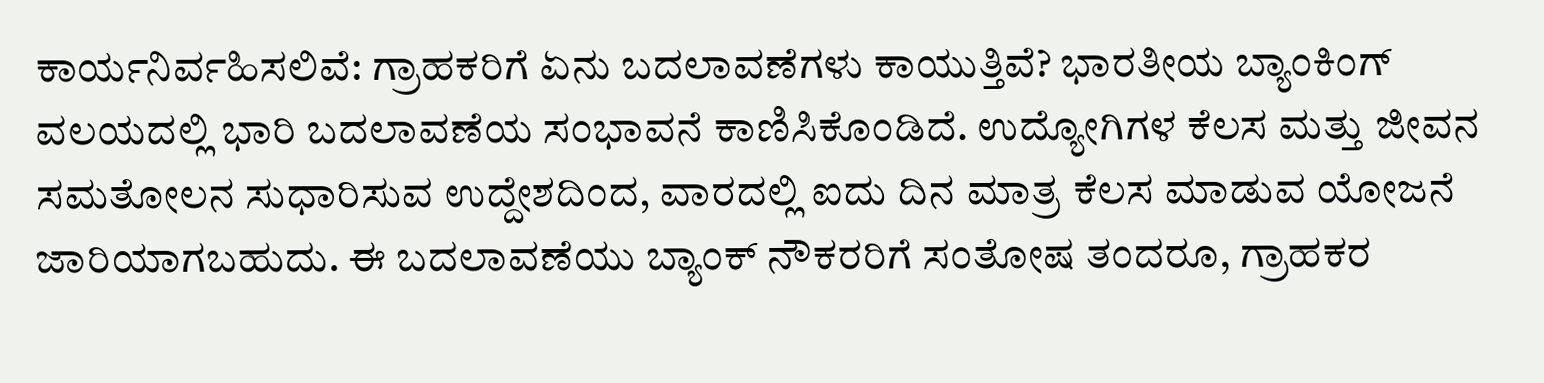ಕಾರ್ಯನಿರ್ವಹಿಸಲಿವೆ: ಗ್ರಾಹಕರಿಗೆ ಏನು ಬದಲಾವಣೆಗಳು ಕಾಯುತ್ತಿವೆ? ಭಾರತೀಯ ಬ್ಯಾಂಕಿಂಗ್ ವಲಯದಲ್ಲಿ ಭಾರಿ ಬದಲಾವಣೆಯ ಸಂಭಾವನೆ ಕಾಣಿಸಿಕೊಂಡಿದೆ. ಉದ್ಯೋಗಿಗಳ ಕೆಲಸ ಮತ್ತು ಜೀವನ ಸಮತೋಲನ ಸುಧಾರಿಸುವ ಉದ್ದೇಶದಿಂದ, ವಾರದಲ್ಲಿ ಐದು ದಿನ ಮಾತ್ರ ಕೆಲಸ ಮಾಡುವ ಯೋಜನೆ ಜಾರಿಯಾಗಬಹುದು. ಈ ಬದಲಾವಣೆಯು ಬ್ಯಾಂಕ್ ನೌಕರರಿಗೆ ಸಂತೋಷ ತಂದರೂ, ಗ್ರಾಹಕರ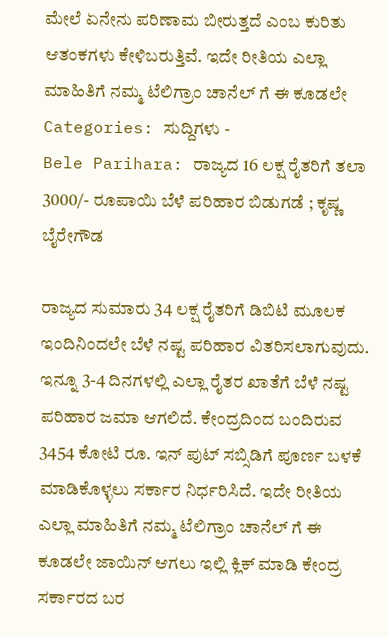ಮೇಲೆ ಏನೇನು ಪರಿಣಾಮ ಬೀರುತ್ತದೆ ಎಂಬ ಕುರಿತು ಆತಂಕಗಳು ಕೇಳಿಬರುತ್ತಿವೆ. ಇದೇ ರೀತಿಯ ಎಲ್ಲಾ ಮಾಹಿತಿಗೆ ನಮ್ಮ ಟೆಲಿಗ್ರಾಂ ಚಾನೆಲ್ ಗೆ ಈ ಕೂಡಲೇ
Categories: ಸುದ್ದಿಗಳು -
Bele Parihara: ರಾಜ್ಯದ 16 ಲಕ್ಷ ರೈತರಿಗೆ ತಲಾ 3000/- ರೂಪಾಯಿ ಬೆಳೆ ಪರಿಹಾರ ಬಿಡುಗಡೆ ; ಕೃಷ್ಣ ಬೈರೇಗೌಡ

ರಾಜ್ಯದ ಸುಮಾರು 34 ಲಕ್ಷ ರೈತರಿಗೆ ಡಿಬಿಟಿ ಮೂಲಕ ಇಂದಿನಿಂದಲೇ ಬೆಳೆ ನಷ್ಟ ಪರಿಹಾರ ವಿತರಿಸಲಾಗುವುದು. ಇನ್ನೂ 3-4 ದಿನಗಳಲ್ಲಿ ಎಲ್ಲಾ ರೈತರ ಖಾತೆಗೆ ಬೆಳೆ ನಷ್ಟ ಪರಿಹಾರ ಜಮಾ ಆಗಲಿದೆ. ಕೇಂದ್ರದಿಂದ ಬಂದಿರುವ 3454 ಕೋಟಿ ರೂ. ಇನ್ ಪುಟ್ ಸಬ್ಸಿಡಿಗೆ ಪೂರ್ಣ ಬಳಕೆ ಮಾಡಿಕೊಳ್ಳಲು ಸರ್ಕಾರ ನಿರ್ಧರಿಸಿದೆ. ಇದೇ ರೀತಿಯ ಎಲ್ಲಾ ಮಾಹಿತಿಗೆ ನಮ್ಮ ಟೆಲಿಗ್ರಾಂ ಚಾನೆಲ್ ಗೆ ಈ ಕೂಡಲೇ ಜಾಯಿನ್ ಆಗಲು ಇಲ್ಲಿ ಕ್ಲಿಕ್ ಮಾಡಿ ಕೇಂದ್ರ ಸರ್ಕಾರದ ಬರ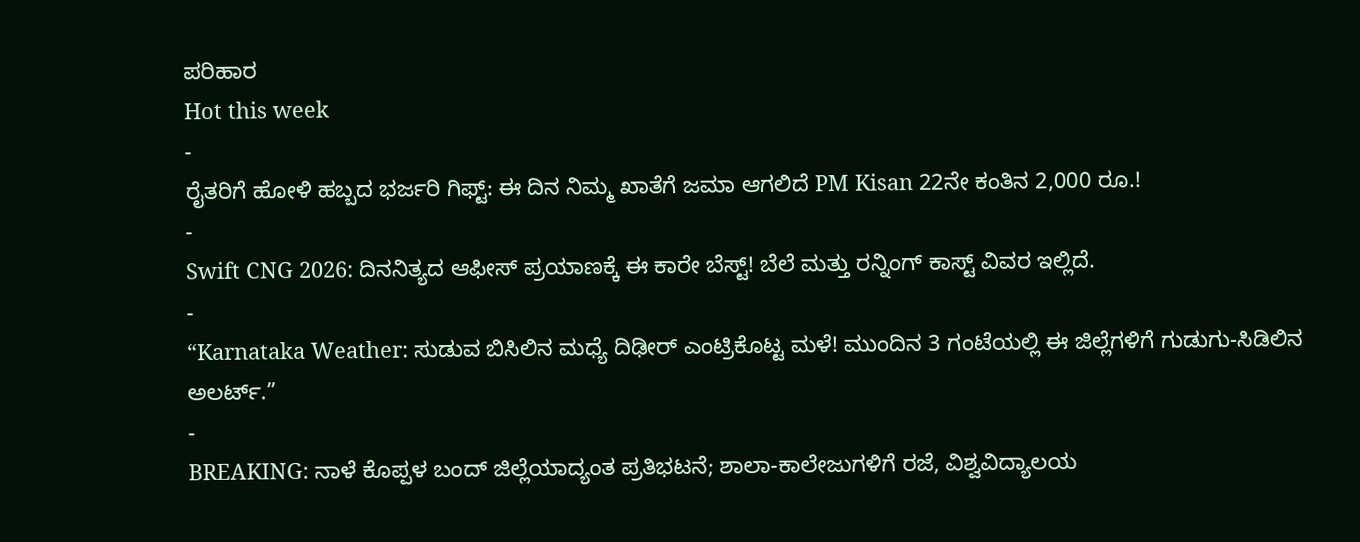ಪರಿಹಾರ
Hot this week
-
ರೈತರಿಗೆ ಹೋಳಿ ಹಬ್ಬದ ಭರ್ಜರಿ ಗಿಫ್ಟ್: ಈ ದಿನ ನಿಮ್ಮ ಖಾತೆಗೆ ಜಮಾ ಆಗಲಿದೆ PM Kisan 22ನೇ ಕಂತಿನ 2,000 ರೂ.!
-
Swift CNG 2026: ದಿನನಿತ್ಯದ ಆಫೀಸ್ ಪ್ರಯಾಣಕ್ಕೆ ಈ ಕಾರೇ ಬೆಸ್ಟ್! ಬೆಲೆ ಮತ್ತು ರನ್ನಿಂಗ್ ಕಾಸ್ಟ್ ವಿವರ ಇಲ್ಲಿದೆ.
-
“Karnataka Weather: ಸುಡುವ ಬಿಸಿಲಿನ ಮಧ್ಯೆ ದಿಢೀರ್ ಎಂಟ್ರಿಕೊಟ್ಟ ಮಳೆ! ಮುಂದಿನ 3 ಗಂಟೆಯಲ್ಲಿ ಈ ಜಿಲ್ಲೆಗಳಿಗೆ ಗುಡುಗು-ಸಿಡಿಲಿನ ಅಲರ್ಟ್.”
-
BREAKING: ನಾಳೆ ಕೊಪ್ಪಳ ಬಂದ್ ಜಿಲ್ಲೆಯಾದ್ಯಂತ ಪ್ರತಿಭಟನೆ; ಶಾಲಾ-ಕಾಲೇಜುಗಳಿಗೆ ರಜೆ, ವಿಶ್ವವಿದ್ಯಾಲಯ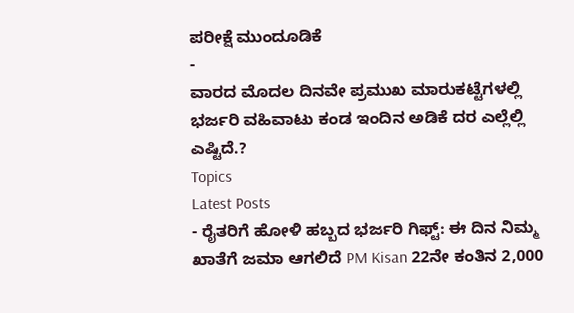ಪರೀಕ್ಷೆ ಮುಂದೂಡಿಕೆ
-
ವಾರದ ಮೊದಲ ದಿನವೇ ಪ್ರಮುಖ ಮಾರುಕಟ್ಟೆಗಳಲ್ಲಿ ಭರ್ಜರಿ ವಹಿವಾಟು ಕಂಡ ಇಂದಿನ ಅಡಿಕೆ ದರ ಎಲ್ಲೆಲ್ಲಿ ಎಷ್ಟಿದೆ.?
Topics
Latest Posts
- ರೈತರಿಗೆ ಹೋಳಿ ಹಬ್ಬದ ಭರ್ಜರಿ ಗಿಫ್ಟ್: ಈ ದಿನ ನಿಮ್ಮ ಖಾತೆಗೆ ಜಮಾ ಆಗಲಿದೆ PM Kisan 22ನೇ ಕಂತಿನ 2,000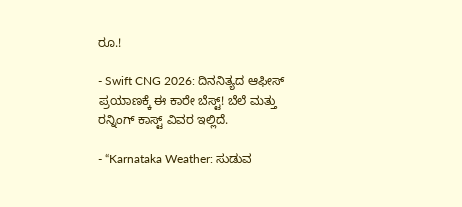ರೂ.!

- Swift CNG 2026: ದಿನನಿತ್ಯದ ಆಫೀಸ್ ಪ್ರಯಾಣಕ್ಕೆ ಈ ಕಾರೇ ಬೆಸ್ಟ್! ಬೆಲೆ ಮತ್ತು ರನ್ನಿಂಗ್ ಕಾಸ್ಟ್ ವಿವರ ಇಲ್ಲಿದೆ.

- “Karnataka Weather: ಸುಡುವ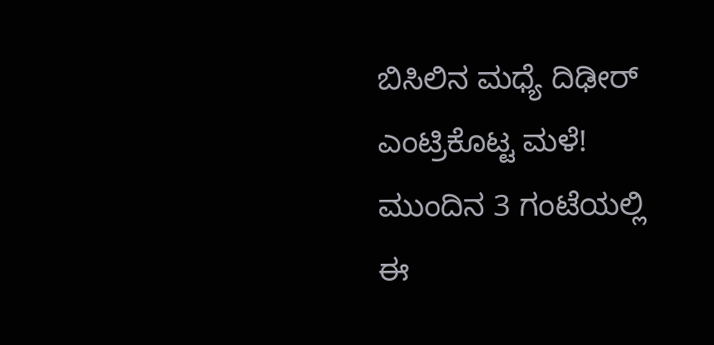ಬಿಸಿಲಿನ ಮಧ್ಯೆ ದಿಢೀರ್ ಎಂಟ್ರಿಕೊಟ್ಟ ಮಳೆ! ಮುಂದಿನ 3 ಗಂಟೆಯಲ್ಲಿ ಈ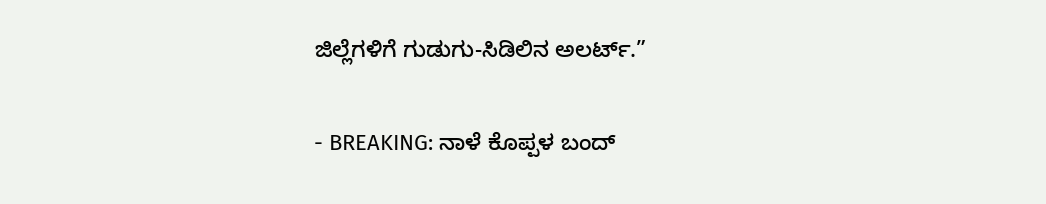ಜಿಲ್ಲೆಗಳಿಗೆ ಗುಡುಗು-ಸಿಡಿಲಿನ ಅಲರ್ಟ್.”

- BREAKING: ನಾಳೆ ಕೊಪ್ಪಳ ಬಂದ್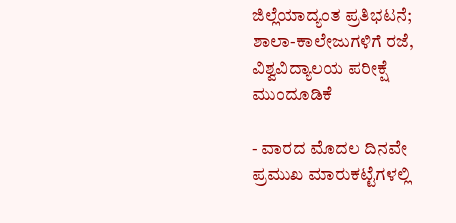ಜಿಲ್ಲೆಯಾದ್ಯಂತ ಪ್ರತಿಭಟನೆ; ಶಾಲಾ-ಕಾಲೇಜುಗಳಿಗೆ ರಜೆ, ವಿಶ್ವವಿದ್ಯಾಲಯ ಪರೀಕ್ಷೆ ಮುಂದೂಡಿಕೆ

- ವಾರದ ಮೊದಲ ದಿನವೇ ಪ್ರಮುಖ ಮಾರುಕಟ್ಟೆಗಳಲ್ಲಿ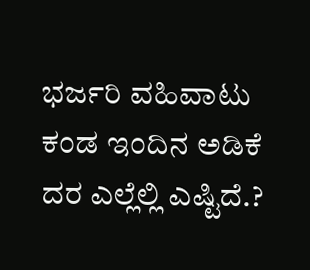ಭರ್ಜರಿ ವಹಿವಾಟು ಕಂಡ ಇಂದಿನ ಅಡಿಕೆ ದರ ಎಲ್ಲೆಲ್ಲಿ ಎಷ್ಟಿದೆ.?